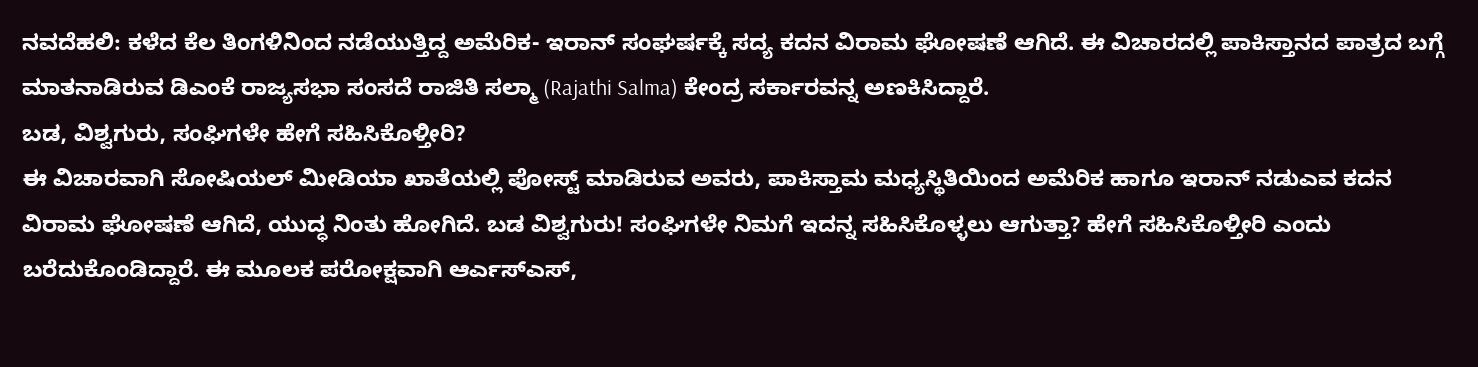ನವದೆಹಲಿ: ಕಳೆದ ಕೆಲ ತಿಂಗಳಿನಿಂದ ನಡೆಯುತ್ತಿದ್ದ ಅಮೆರಿಕ- ಇರಾನ್ ಸಂಘರ್ಷಕ್ಕೆ ಸದ್ಯ ಕದನ ವಿರಾಮ ಘೋಷಣೆ ಆಗಿದೆ. ಈ ವಿಚಾರದಲ್ಲಿ ಪಾಕಿಸ್ತಾನದ ಪಾತ್ರದ ಬಗ್ಗೆ ಮಾತನಾಡಿರುವ ಡಿಎಂಕೆ ರಾಜ್ಯಸಭಾ ಸಂಸದೆ ರಾಜಿತಿ ಸಲ್ಮಾ (Rajathi Salma) ಕೇಂದ್ರ ಸರ್ಕಾರವನ್ನ ಅಣಕಿಸಿದ್ದಾರೆ.
ಬಡ, ವಿಶ್ವಗುರು, ಸಂಘಿಗಳೇ ಹೇಗೆ ಸಹಿಸಿಕೊಳ್ತೀರಿ?
ಈ ವಿಚಾರವಾಗಿ ಸೋಷಿಯಲ್ ಮೀಡಿಯಾ ಖಾತೆಯಲ್ಲಿ ಪೋಸ್ಟ್ ಮಾಡಿರುವ ಅವರು, ಪಾಕಿಸ್ತಾಮ ಮಧ್ಯಸ್ಥಿತಿಯಿಂದ ಅಮೆರಿಕ ಹಾಗೂ ಇರಾನ್ ನಡುಎವ ಕದನ ವಿರಾಮ ಘೋಷಣೆ ಆಗಿದೆ, ಯುದ್ಧ ನಿಂತು ಹೋಗಿದೆ. ಬಡ ವಿಶ್ವಗುರು! ಸಂಘಿಗಳೇ ನಿಮಗೆ ಇದನ್ನ ಸಹಿಸಿಕೊಳ್ಳಲು ಆಗುತ್ತಾ? ಹೇಗೆ ಸಹಿಸಿಕೊಳ್ತೀರಿ ಎಂದು ಬರೆದುಕೊಂಡಿದ್ದಾರೆ. ಈ ಮೂಲಕ ಪರೋಕ್ಷವಾಗಿ ಆರ್ಎಸ್ಎಸ್,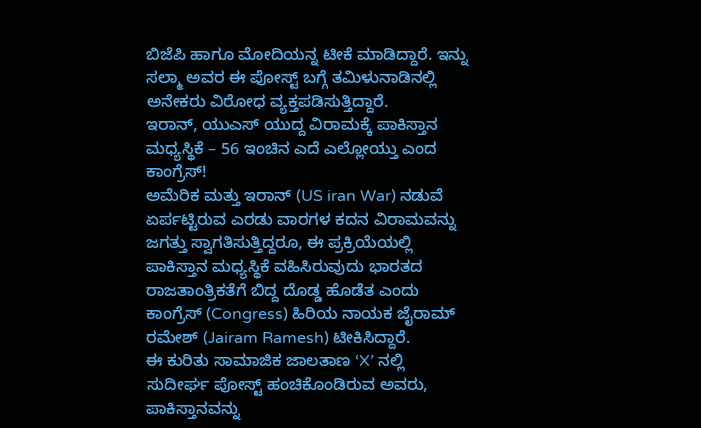ಬಿಜೆಪಿ ಹಾಗೂ ಮೋದಿಯನ್ನ ಟೀಕೆ ಮಾಡಿದ್ದಾರೆ. ಇನ್ನು ಸಲ್ಮಾ ಅವರ ಈ ಪೋಸ್ಟ್ ಬಗ್ಗೆ ತಮಿಳುನಾಡಿನಲ್ಲಿ ಅನೇಕರು ವಿರೋಧ ವ್ಯಕ್ತಪಡಿಸುತ್ತಿದ್ದಾರೆ.
ಇರಾನ್, ಯುಎಸ್ ಯುದ್ದ ವಿರಾಮಕ್ಕೆ ಪಾಕಿಸ್ತಾನ ಮಧ್ಯಸ್ಥಿಕೆ – 56 ಇಂಚಿನ ಎದೆ ಎಲ್ಲೋಯ್ತು ಎಂದ ಕಾಂಗ್ರೆಸ್!
ಅಮೆರಿಕ ಮತ್ತು ಇರಾನ್ (US iran War) ನಡುವೆ ಏರ್ಪಟ್ಟಿರುವ ಎರಡು ವಾರಗಳ ಕದನ ವಿರಾಮವನ್ನು ಜಗತ್ತು ಸ್ವಾಗತಿಸುತ್ತಿದ್ದರೂ, ಈ ಪ್ರಕ್ರಿಯೆಯಲ್ಲಿ ಪಾಕಿಸ್ತಾನ ಮಧ್ಯಸ್ಥಿಕೆ ವಹಿಸಿರುವುದು ಭಾರತದ ರಾಜತಾಂತ್ರಿಕತೆಗೆ ಬಿದ್ದ ದೊಡ್ಡ ಹೊಡೆತ ಎಂದು ಕಾಂಗ್ರೆಸ್ (Congress) ಹಿರಿಯ ನಾಯಕ ಜೈರಾಮ್ ರಮೇಶ್ (Jairam Ramesh) ಟೀಕಿಸಿದ್ದಾರೆ.
ಈ ಕುರಿತು ಸಾಮಾಜಿಕ ಜಾಲತಾಣ ‘X’ ನಲ್ಲಿ ಸುದೀರ್ಘ ಪೋಸ್ಟ್ ಹಂಚಿಕೊಂಡಿರುವ ಅವರು, ಪಾಕಿಸ್ತಾನವನ್ನು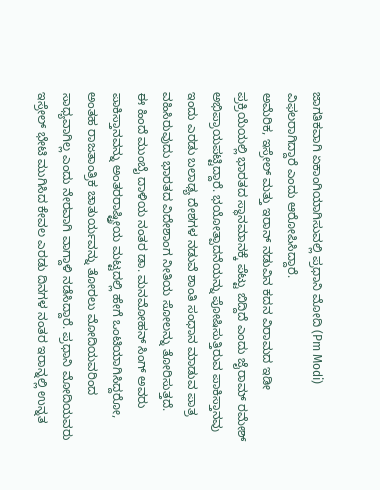ಜಾಗತಿಕವಾಗಿ ಏಕಾಂಗಿಯಾಗಿಸುವಲ್ಲಿ ಪ್ರಧಾನಿ ಮೋದಿ (Pm Modi) ವಿಫಲರಾಗಿದ್ದಾರೆ ಎಂದು ಆರೋಪಿಸಿದ್ದಾರೆ.
ಅಮೆರಿಕ, ಇಸ್ರೇಲ್ ಮತ್ತು ಇರಾನ್ ನಡುವಿನ ಕದನ ವಿರಾಮದ ಇಡೀ ಪ್ರಕ್ರಿಯೆಯಲ್ಲಿ ಭಾರತದ ಸ್ಥಾನಮಾನಕ್ಕೆ ಪೆಟ್ಟು ಬಿದ್ದಿದೆ ಎಂದು ಜೈರಾಮ್ ರಮೇಶ್ ಅಭಿಪ್ರಾಯಪಟ್ಟಿದ್ದಾರೆ. ಭಯೋತ್ಪಾದನೆಯನ್ನು ಪೋಷಿಸುತ್ತಿರುವ ಪಾಕಿಸ್ತಾನವು ಇಂದು ಎರಡು ಬಲಾಢ್ಯ ದೇಶಗಳ ನಡುವೆ ಶಾಂತಿ ಸಂಧಾನ ಮಾಡುವ ಪಾತ್ರ ವಹಿಸಿರುವುದು ಭಾರತದ ವಿದೇಶಾಂಗ ನೀತಿಯ ಸೋಲನ್ನು ತೋರಿಸುತ್ತದೆ.
ಈ ಹಿಂದೆ ಮುಂಬೈ ದಾಳಿಯ ನಂತರ ಡಾ. ಮನಮೋಹನ್ ಸಿಂಗ್ ಅವರು ಪಾಕಿಸ್ತಾನವನ್ನು ಅಂತರರಾಷ್ಟ್ರೀಯ ಮಟ್ಟದಲ್ಲಿ ಹೇಗೆ ಒಂಟಿಯಾಗಿಸಿದ್ದರೋ, ಅಂತಹ ರಾಜತಾಂತ್ರಿಕ ಚಾತುರ್ಯವನ್ನು ತೋರಲು ಮೋದಿಯವರಿಂದ ಸಾಧ್ಯವಾಗಿಲ್ಲ ಎಂದು ನೇರವಾಗಿ ವಾಗ್ದಾಳಿ ನಡೆಸಿದ್ದಾರೆ. ಪ್ರಧಾನಿ ಮೋದಿಯವರು ಇಸ್ರೇಲ್ ಭೇಟಿ ಮುಗಿಸಿದ ಕೇವಲ ಎರಡು ದಿನಗಳ ನಂತರ ಇರಾನ್ನಲ್ಲಿ ಉನ್ನತ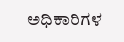ಅಧಿಕಾರಿಗಳ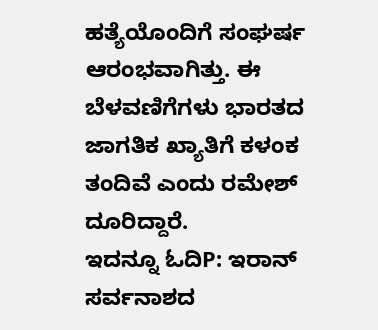ಹತ್ಯೆಯೊಂದಿಗೆ ಸಂಘರ್ಷ ಆರಂಭವಾಗಿತ್ತು. ಈ ಬೆಳವಣಿಗೆಗಳು ಭಾರತದ ಜಾಗತಿಕ ಖ್ಯಾತಿಗೆ ಕಳಂಕ ತಂದಿವೆ ಎಂದು ರಮೇಶ್ ದೂರಿದ್ದಾರೆ.
ಇದನ್ನೂ ಓದಿP: ಇರಾನ್ ಸರ್ವನಾಶದ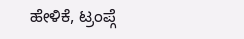ಹೇಳಿಕೆ, ಟ್ರಂಪ್ಗೆ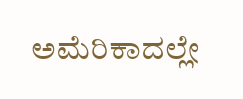ಅಮೆರಿಕಾದಲ್ಲೇ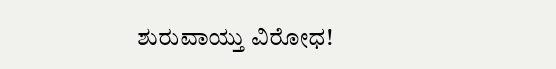ಶುರುವಾಯ್ತು ವಿರೋಧ!